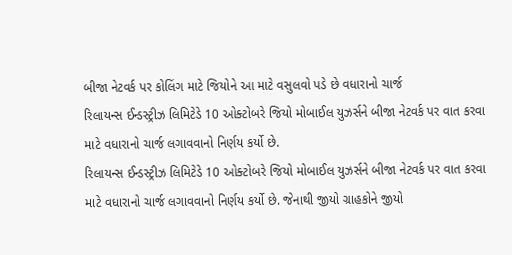બીજા નેટવર્ક પર કોલિંગ માટે જિયોને આ માટે વસુલવો પડે છે વધારાનો ચાર્જ
રિલાયન્સ ઈન્ડસ્ટ્રીઝ લિમિટેડે 10 ઓક્ટોબરે જિયો મોબાઈલ યુઝર્સને બીજા નેટવર્ક પર વાત કરવા માટે વધારાનો ચાર્જ લગાવવાનો નિર્ણય કર્યો છે.
રિલાયન્સ ઈન્ડસ્ટ્રીઝ લિમિટેડે 10 ઓક્ટોબરે જિયો મોબાઈલ યુઝર્સને બીજા નેટવર્ક પર વાત કરવા માટે વધારાનો ચાર્જ લગાવવાનો નિર્ણય કર્યો છે. જેનાથી જીયો ગ્રાહકોને જીયો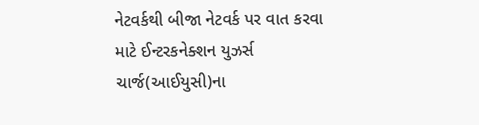નેટવર્કથી બીજા નેટવર્ક પર વાત કરવા માટે ઈન્ટરકનેક્શન યુઝર્સ ચાર્જ(આઈયુસી)ના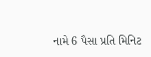નામે 6 પૈસા પ્રતિ મિનિટ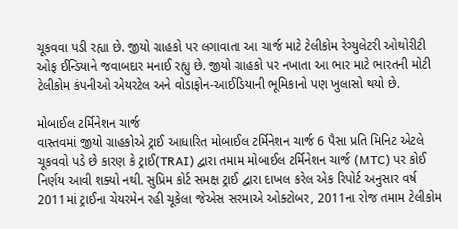ચૂકવવા પડી રહ્યા છે. જીયો ગ્રાહકો પર લગાવાતા આ ચાર્જ માટે ટેલીકોમ રેગ્યુલેટરી ઓથોરીટી ઓફ ઈન્ડિયાને જવાબદાર મનાઈ રહ્યુ છે. જીયો ગ્રાહકો પર નખાતા આ ભાર માટે ભારતની મોટી ટેલીકોમ કંપનીઓ એયરટેલ અને વોડાફોન-આઈડિયાની ભૂમિકાનો પણ ખુલાસો થયો છે.

મોબાઈલ ટર્મિનેશન ચાર્જ
વાસ્તવમાં જીયો ગ્રાહકોએ ટ્રાઈ આધારિત મોબાઈલ ટર્મિનેશન ચાર્જ 6 પૈસા પ્રતિ મિનિટ એટલે ચૂકવવો પડે છે કારણ કે ટ્રાઈ(TRAI) દ્વારા તમામ મોબાઈલ ટર્મિનેશન ચાર્જ (MTC) પર કોઈ નિર્ણય આવી શક્યો નથી. સુપ્રિમ કોર્ટ સમક્ષ ટ્રાઈ દ્વારા દાખલ કરેલ એક રિપોર્ટ અનુસાર વર્ષ 2011માં ટ્રાઈના ચેયરમેન રહી ચૂકેલા જેએસ સરમાએ ઓક્ટોબર, 2011ના રોજ તમામ ટેલીકોમ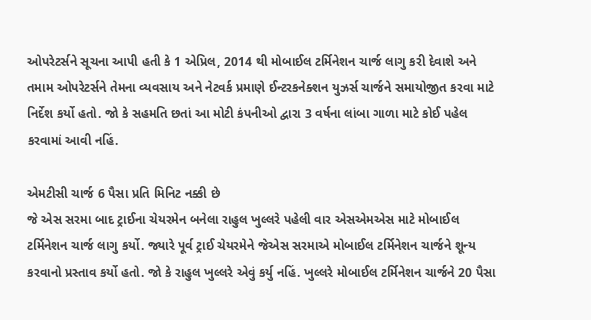ઓપરેટર્સને સૂચના આપી હતી કે 1 એપ્રિલ, 2014 થી મોબાઈલ ટર્મિનેશન ચાર્જ લાગુ કરી દેવાશે અને તમામ ઓપરેટર્સને તેમના વ્યવસાય અને નેટવર્ક પ્રમાણે ઈન્ટરકનેક્શન યુઝર્સ ચાર્જને સમાયોજીત કરવા માટે નિર્દેશ કર્યો હતો. જો કે સહમતિ છતાં આ મોટી કંપનીઓ દ્વારા 3 વર્ષના લાંબા ગાળા માટે કોઈ પહેલ કરવામાં આવી નહિં.

એમટીસી ચાર્જ 6 પૈસા પ્રતિ મિનિટ નક્કી છે
જે એસ સરમા બાદ ટ્રાઈના ચેયરમેન બનેલા રાહુલ ખુલ્લરે પહેલી વાર એસએમએસ માટે મોબાઈલ ટર્મિનેશન ચાર્જ લાગુ કર્યો. જ્યારે પૂર્વ ટ્રાઈ ચેયરમેને જેએસ સરમાએ મોબાઈલ ટર્મિનેશન ચાર્જને શૂન્ય કરવાનો પ્રસ્તાવ કર્યો હતો. જો કે રાહુલ ખુલ્લરે એવું કર્યુ નહિં. ખુલ્લરે મોબાઈલ ટર્મિનેશન ચાર્જને 20 પૈસા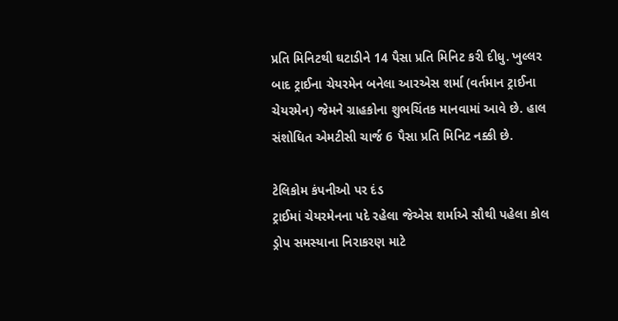પ્રતિ મિનિટથી ઘટાડીને 14 પૈસા પ્રતિ મિનિટ કરી દીધુ. ખુલ્લર બાદ ટ્રાઈના ચેયરમેન બનેલા આરએસ શર્મા (વર્તમાન ટ્રાઈના ચેયરમેન) જેમને ગ્રાહકોના શુભચિંતક માનવામાં આવે છે. હાલ સંશોધિત એમટીસી ચાર્જ 6 પૈસા પ્રતિ મિનિટ નક્કી છે.

ટેલિકોમ કંપનીઓ પર દંડ
ટ્રાઈમાં ચેયરમેનના પદે રહેલા જેએસ શર્માએ સૌથી પહેલા કોલ ડ્રોપ સમસ્યાના નિરાકરણ માટે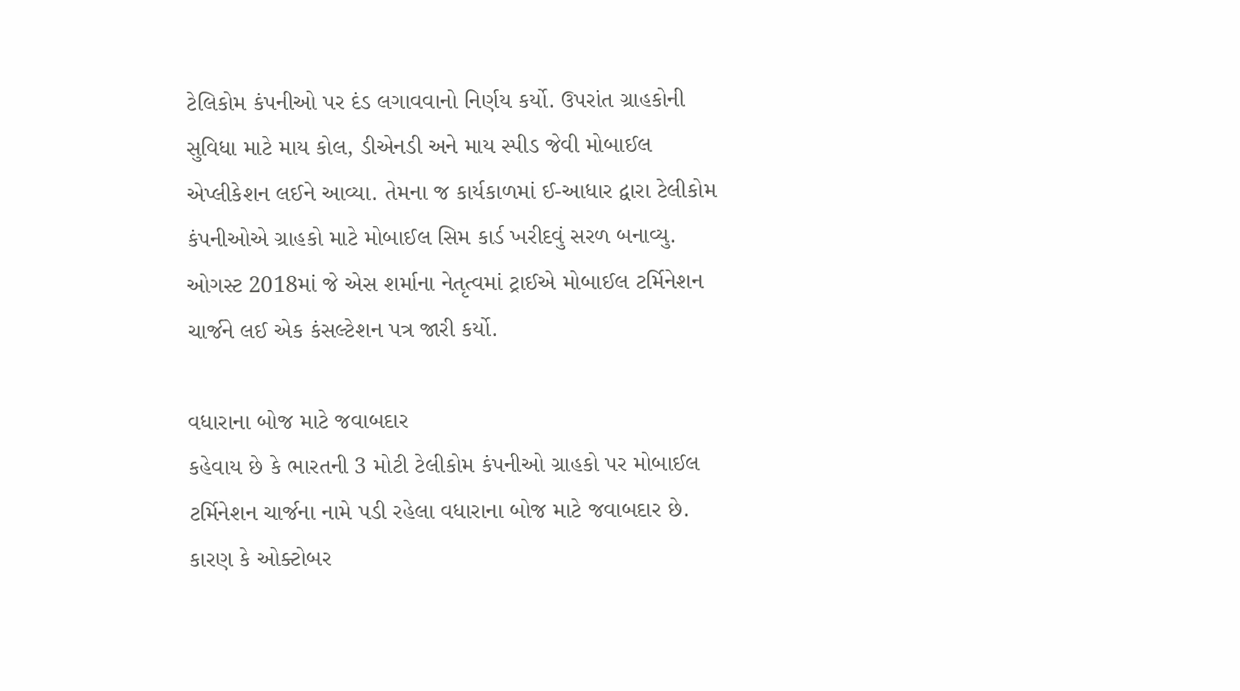ટેલિકોમ કંપનીઓ પર દંડ લગાવવાનો નિર્ણય કર્યો. ઉપરાંત ગ્રાહકોની સુવિધા માટે માય કોલ, ડીએનડી અને માય સ્પીડ જેવી મોબાઈલ એપ્લીકેશન લઈને આવ્યા. તેમના જ કાર્યકાળમાં ઈ-આધાર દ્વારા ટેલીકોમ કંપનીઓએ ગ્રાહકો માટે મોબાઈલ સિમ કાર્ડ ખરીદવું સરળ બનાવ્યુ. ઓગસ્ટ 2018માં જે એસ શર્માના નેતૃત્વમાં ટ્રાઈએ મોબાઈલ ટર્મિનેશન ચાર્જને લઈ એક કંસલ્ટેશન પત્ર જારી કર્યો.

વધારાના બોજ માટે જવાબદાર
કહેવાય છે કે ભારતની 3 મોટી ટેલીકોમ કંપનીઓ ગ્રાહકો પર મોબાઈલ ટર્મિનેશન ચાર્જના નામે પડી રહેલા વધારાના બોજ માટે જવાબદાર છે. કારણ કે ઓક્ટોબર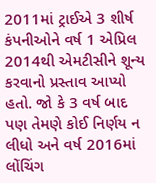2011માં ટ્રાઈએ 3 શીર્ષ કંપનીઓને વર્ષ 1 એપ્રિલ 2014થી એમટીસીને શૂન્ય કરવાનો પ્રસ્તાવ આપ્યો હતો. જો કે 3 વર્ષ બાદ પણ તેમણે કોઈ નિર્ણય ન લીધો અને વર્ષ 2016માં લોંચિંગ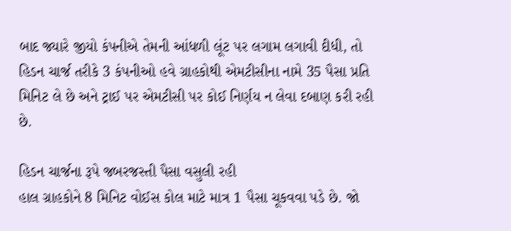બાદ જ્યારે જીયો કંપનીએ તેમની આંધળી લૂંટ પર લગામ લગાવી દીધી, તો હિડન ચાર્જ તરીકે 3 કંપનીઓ હવે ગ્રાહકોથી એમટીસીના નામે 35 પૈસા પ્રતિ મિનિટ લે છે અને ટ્રાઈ પર એમટીસી પર કોઈ નિર્ણય ન લેવા દબાણ કરી રહી છે.

હિડન ચાર્જના રૂપે જબરજસ્તી પૈસા વસુલી રહી
હાલ ગ્રાહકોને 8 મિનિટ વોઈસ કોલ માટે માત્ર 1 પૈસા ચૂકવવા પડે છે. જો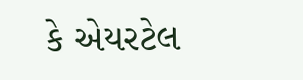કે એયરટેલ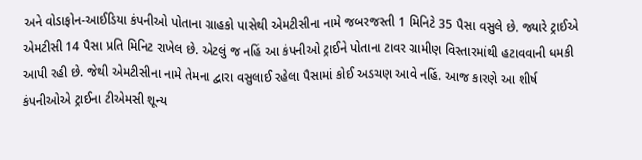અને વોડાફોન-આઈડિયા કંપનીઓ પોતાના ગ્રાહકો પાસેથી એમટીસીના નામે જબરજસ્તી 1 મિનિટે 35 પૈસા વસુલે છે. જ્યારે ટ્રાઈએ એમટીસી 14 પૈસા પ્રતિ મિનિટ રાખેલ છે. એટલું જ નહિં આ કંપનીઓ ટ્રાઈને પોતાના ટાવર ગ્રામીણ વિસ્તારમાંથી હટાવવાની ધમકી આપી રહી છે. જેથી એમટીસીના નામે તેમના દ્વારા વસુલાઈ રહેલા પૈસામાં કોઈ અડચણ આવે નહિં. આજ કારણે આ શીર્ષ કંપનીઓએ ટ્રાઈના ટીએમસી શૂન્ય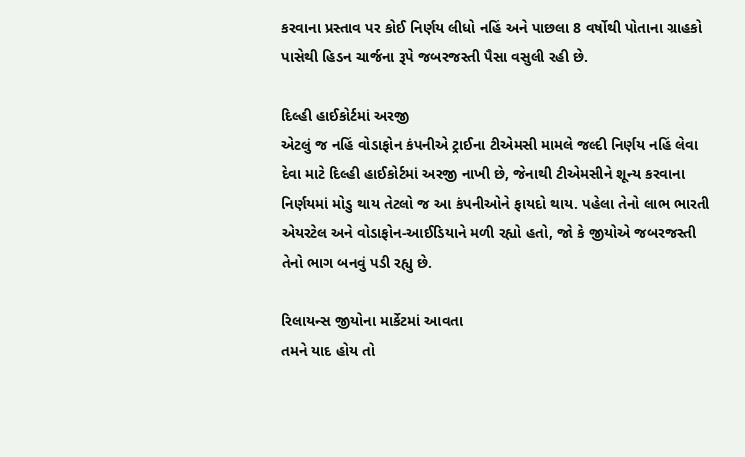કરવાના પ્રસ્તાવ પર કોઈ નિર્ણય લીધો નહિં અને પાછલા 8 વર્ષોથી પોતાના ગ્રાહકો પાસેથી હિડન ચાર્જના રૂપે જબરજસ્તી પૈસા વસુલી રહી છે.

દિલ્હી હાઈકોર્ટમાં અરજી
એટલું જ નહિં વોડાફોન કંપનીએ ટ્રાઈના ટીએમસી મામલે જલ્દી નિર્ણય નહિં લેવા દેવા માટે દિલ્હી હાઈકોર્ટમાં અરજી નાખી છે, જેનાથી ટીએમસીને શૂન્ય કરવાના નિર્ણયમાં મોડુ થાય તેટલો જ આ કંપનીઓને ફાયદો થાય. પહેલા તેનો લાભ ભારતી એયરટેલ અને વોડાફોન-આઈડિયાને મળી રહ્યો હતો, જો કે જીયોએ જબરજસ્તી તેનો ભાગ બનવું પડી રહ્યુ છે.

રિલાયન્સ જીયોના માર્કેટમાં આવતા
તમને યાદ હોય તો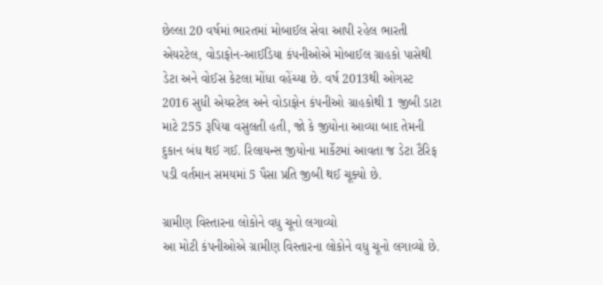છેલ્લા 20 વર્ષમાં ભારતમાં મોબાઈલ સેવા આપી રહેલ ભારતી એયરટેલ, વોડાફોન-આઈડિયા કંપનીઓએ મોબાઈલ ગ્રાહકો પાસેથી ડેટા અને વોઈસ કેટલા મોંધા વહેંચ્યા છે. વર્ષ 2013થી ઓગસ્ટ 2016 સુધી એયરટેલ અને વોડાફોન કંપનીઓ ગ્રાહકોથી 1 જીબી ડાટા માટે 255 રૂપિયા વસુલતી હતી, જો કે જીયોના આવ્યા બાદ તેમની દુકાન બંધ થઈ ગઈ. રિલાયન્સ જીયોના માર્કેટમાં આવતા જ ડેટા ટૈરિફ પડી વર્તમાન સમયમાં 5 પૈસા પ્રતિ જીબી થઈ ચૂક્યો છે.

ગ્રામીણ વિસ્તારના લોકોને વધુ ચૂનો લગાવ્યો
આ મોટી કંપનીઓએ ગ્રામીણ વિસ્તારના લોકોને વધુ ચૂનો લગાવ્યો છે.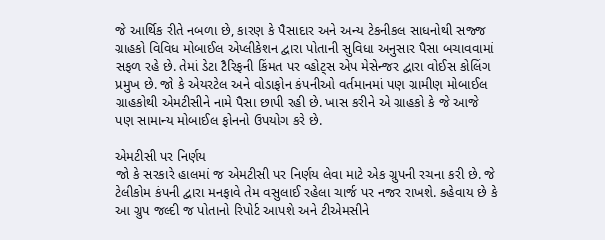જે આર્થિક રીતે નબળા છે, કારણ કે પૈસાદાર અને અન્ય ટેકનીકલ સાધનોથી સજ્જ ગ્રાહકો વિવિધ મોબાઈલ એપ્લીકેશન દ્વારા પોતાની સુવિધા અનુસાર પૈસા બચાવવામાં સફળ રહે છે. તેમાં ડેટા ટૈરિફની કિંમત પર વ્હોટ્સ એપ મેસેન્જર દ્વારા વોઈસ કોલિંગ પ્રમુખ છે. જો કે એયરટેલ અને વોડાફોન કંપનીઓ વર્તમાનમાં પણ ગ્રામીણ મોબાઈલ ગ્રાહકોથી એમટીસીને નામે પૈસા છાપી રહી છે. ખાસ કરીને એ ગ્રાહકો કે જે આજે પણ સામાન્ય મોબાઈલ ફોનનો ઉપયોગ કરે છે.

એમટીસી પર નિર્ણય
જો કે સરકારે હાલમાં જ એમટીસી પર નિર્ણય લેવા માટે એક ગ્રુપની રચના કરી છે. જે ટેલીકોમ કંપની દ્વારા મનફાવે તેમ વસુલાઈ રહેલા ચાર્જ પર નજર રાખશે. કહેવાય છે કે આ ગ્રુપ જલ્દી જ પોતાનો રિપોર્ટ આપશે અને ટીએમસીને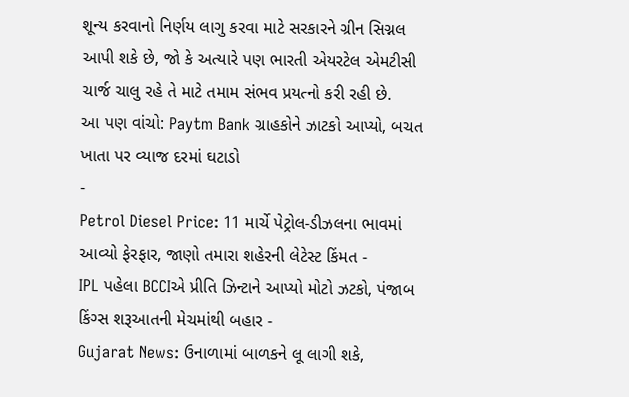શૂન્ય કરવાનો નિર્ણય લાગુ કરવા માટે સરકારને ગ્રીન સિગ્નલ આપી શકે છે, જો કે અત્યારે પણ ભારતી એયરટેલ એમટીસી ચાર્જ ચાલુ રહે તે માટે તમામ સંભવ પ્રયત્નો કરી રહી છે.
આ પણ વાંચો: Paytm Bank ગ્રાહકોને ઝાટકો આપ્યો, બચત ખાતા પર વ્યાજ દરમાં ઘટાડો
-
Petrol Diesel Price: 11 માર્ચે પેટ્રોલ-ડીઝલના ભાવમાં આવ્યો ફેરફાર, જાણો તમારા શહેરની લેટેસ્ટ કિંમત -
IPL પહેલા BCCIએ પ્રીતિ ઝિન્ટાને આપ્યો મોટો ઝટકો, પંજાબ કિંગ્સ શરૂઆતની મેચમાંથી બહાર -
Gujarat News: ઉનાળામાં બાળકને લૂ લાગી શકે,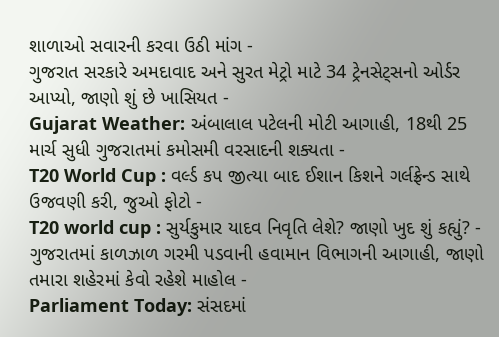શાળાઓ સવારની કરવા ઉઠી માંગ -
ગુજરાત સરકારે અમદાવાદ અને સુરત મેટ્રો માટે 34 ટ્રેનસેટ્સનો ઓર્ડર આપ્યો, જાણો શું છે ખાસિયત -
Gujarat Weather: અંબાલાલ પટેલની મોટી આગાહી, 18થી 25 માર્ચ સુધી ગુજરાતમાં કમોસમી વરસાદની શક્યતા -
T20 World Cup : વર્લ્ડ કપ જીત્યા બાદ ઈશાન કિશને ગર્લફ્રેન્ડ સાથે ઉજવણી કરી, જુઓ ફોટો -
T20 world cup : સુર્યકુમાર યાદવ નિવૃતિ લેશે? જાણો ખુદ શું કહ્યું? -
ગુજરાતમાં કાળઝાળ ગરમી પડવાની હવામાન વિભાગની આગાહી, જાણો તમારા શહેરમાં કેવો રહેશે માહોલ -
Parliament Today: સંસદમાં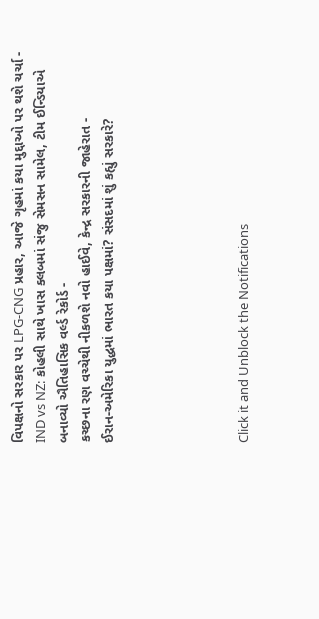વિપક્ષનો સરકાર પર LPG-CNG પ્રહાર, આજે ગૃહમાં કયા મુદ્દાઓ પર થશે ચર્ચા -
IND vs NZ: કોહલી સાથે ખાસ ક્લબમાં સંજુ સેમસન સામેલ, ટીમ ઈન્ડિયાએ બનાવ્યો ઐતિહાસિક વર્લ્ડ રેકોર્ડ -
કચ્છના રણ વચ્ચેથી નીકળશે નવો હાઈવે, કેન્દ્ર સરકારની જાહેરાત -
ઈરાન-અમેરિકા યુદ્ધમાં ભારત કયા પક્ષમાં? સંસદમાં શું કહ્યું સરકારે?





Click it and Unblock the Notifications